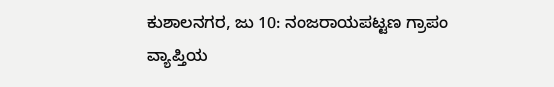ಕುಶಾಲನಗರ, ಜು 10: ನಂಜರಾಯಪಟ್ಟಣ ಗ್ರಾಪಂ ವ್ಯಾಪ್ತಿಯ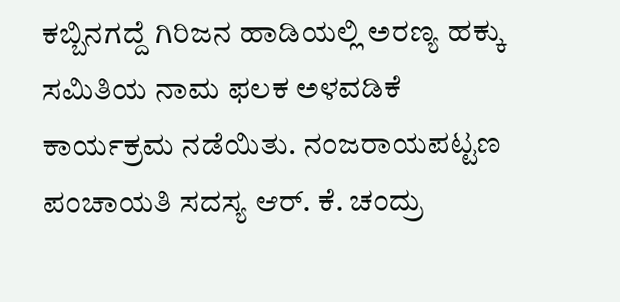ಕಬ್ಬಿನಗದ್ದೆ ಗಿರಿಜನ ಹಾಡಿಯಲ್ಲಿ ಅರಣ್ಯ ಹಕ್ಕು ಸಮಿತಿಯ ನಾಮ ಫಲಕ ಅಳವಡಿಕೆ ಕಾರ್ಯಕ್ರಮ ನಡೆಯಿತು. ನಂಜರಾಯಪಟ್ಟಣ ಪಂಚಾಯತಿ ಸದಸ್ಯ ಆರ್. ಕೆ. ಚಂದ್ರು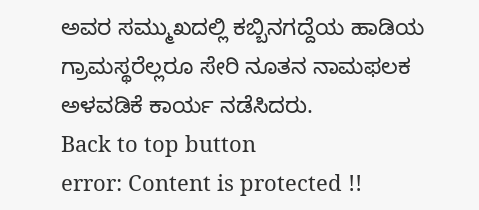ಅವರ ಸಮ್ಮುಖದಲ್ಲಿ ಕಬ್ಬಿನಗದ್ದೆಯ ಹಾಡಿಯ ಗ್ರಾಮಸ್ಥರೆಲ್ಲರೂ ಸೇರಿ ನೂತನ ನಾಮಫಲಕ ಅಳವಡಿಕೆ ಕಾರ್ಯ ನಡೆಸಿದರು.
Back to top button
error: Content is protected !!